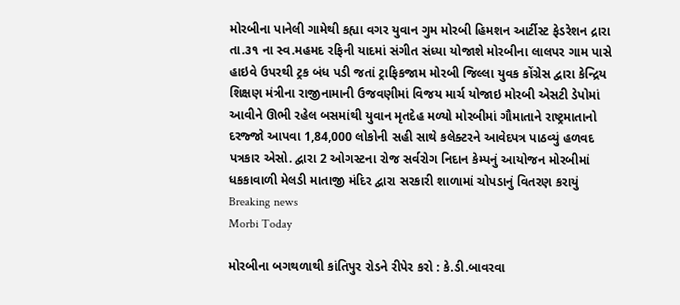મોરબીના પાનેલી ગામેથી કહ્યા વગર યુવાન ગુમ મોરબી હિમશન આર્ટીસ્ટ ફેડરેશન દ્રારા તા.૩૧ ના સ્વ.મહમદ રફિની યાદમાં સંગીત સંધ્યા યોજાશે મોરબીના લાલપર ગામ પાસે હાઇવે ઉપરથી ટ્રક બંધ પડી જતાં ટ્રાફિકજામ મોરબી જિલ્લા યુવક કોંગ્રેસ દ્વારા કેન્દ્રિય શિક્ષણ મંત્રીના રાજીનામાની ઉજવણીમાં વિજય માર્ચ યોજાઇ મોરબી એસટી ડેપોમાં આવીને ઊભી રહેલ બસમાંથી યુવાન મૃતદેહ મળ્યો મોરબીમાં ગૌમાતાને રાષ્ટ્રમાતાનો દરજ્જો આપવા 1,84,000 લોકોની સહી સાથે કલેક્ટરને આવેદપત્ર પાઠવ્યું હળવદ પત્રકાર એસો. દ્વારા 2 ઓગસ્ટના રોજ સર્વરોગ નિદાન કેમ્પનું આયોજન મોરબીમાં ધકકાવાળી મેલડી માતાજી મંદિર દ્વારા સરકારી શાળામાં ચોપડાનું વિતરણ કરાયું
Breaking news
Morbi Today

મોરબીના બગથળાથી કાંતિપુર રોડને રીપેર કરો : કે.ડી.બાવરવા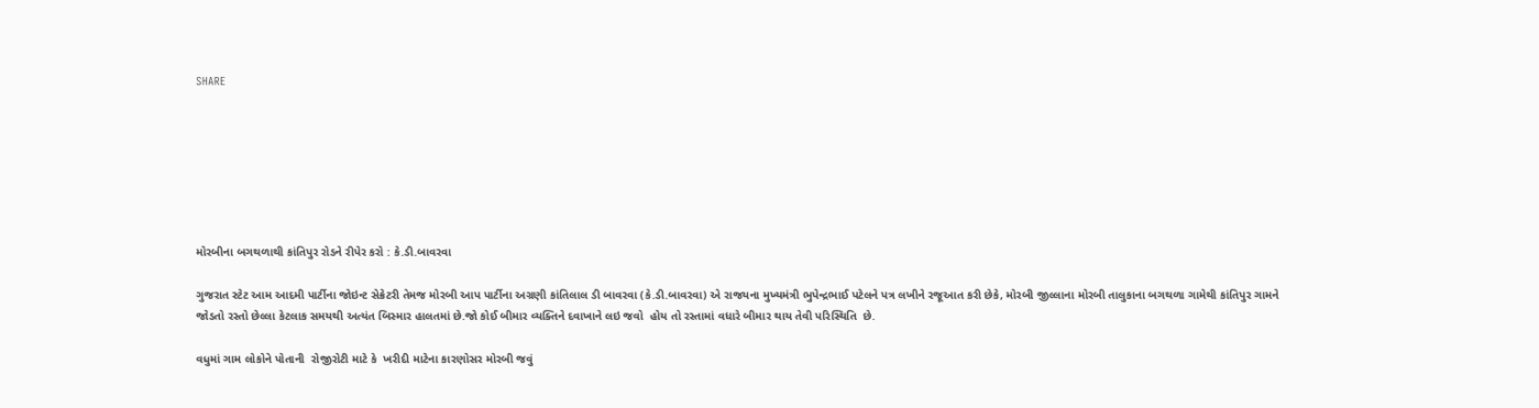SHARE







મોરબીના બગથળાથી કાંતિપુર રોડને રીપેર કરો : કે.ડી.બાવરવા

ગુજરાત સ્ટેટ આમ આદમી પાર્ટીના જોઇન્ટ સેક્રેટરી તેમજ મોરબી આપ પાર્ટીના અગ્રણી કાંતિલાલ ડી બાવરવા (કે.ડી.બાવરવા) એ રાજયના મુખ્યમંત્રી ભુપેન્દ્રભાઈ પટેલને પત્ર લખીને રજૂઆત કરી છેકે, મોરબી જીલ્લાના મોરબી તાલુકાના બગથળા ગામેથી કાંતિપુર ગામને જોડતો રસ્તો છેલ્લા કેટલાક સમયથી અત્યંત બિસ્માર હાલતમાં છે.જો કોઈ બીમાર વ્યક્તિને દવાખાને લઇ જવો  હોય તો રસ્તામાં વધારે બીમાર થાય તેવી પરિસ્થિતિ  છે.

વધુમાં ગામ લોકોને પોતાની  રોજીરોટી માટે કે  ખરીદી માટેના કારણોસર મોરબી જવું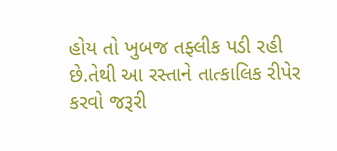હોય તો ખુબજ તફ્લીક પડી રહી છે.તેથી આ રસ્તાને તાત્કાલિક રીપેર કરવો જરૂરી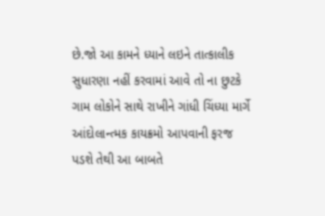છે.જો આ કામને ધ્યાને લઇને તાત્કાલીક સુધારણા નહીં કરવામાં આવે તો ના છુટકે ગામ લોકોને સાથે રાખીને ગાંધી ચિંધ્યા માર્ગે આંદોલાન્ત્મક કાયક્રમો આપવાની ફરજ પડશે તેથી આ બાબતે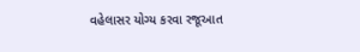વહેલાસર યોગ્ય કરવા રજૂઆત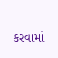કરવામાં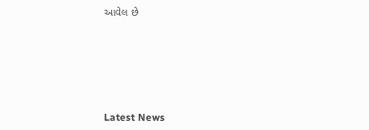આવેલ છે






Latest News